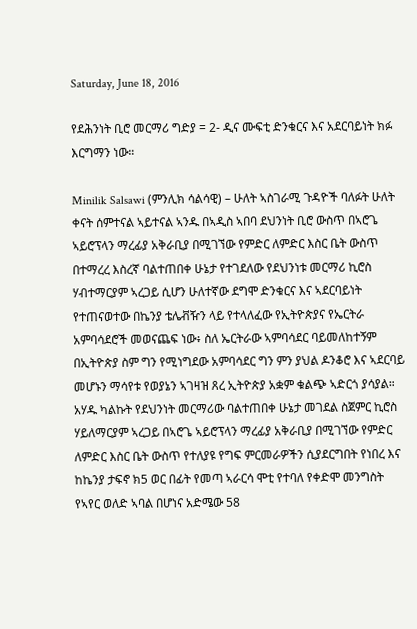Saturday, June 18, 2016

የደሕንነት ቢሮ መርማሪ ግድያ = 2- ዲና ሙፍቲ ድንቁርና እና አደርባይነት ክፉ እርግማን ነው።

Minilik Salsawi (ምንሊክ ሳልሳዊ) – ሁለት ኣስገራሚ ጉዳዮች ባለፉት ሁለት ቀናት ሰምተናል ኣይተናል ኣንዱ በኣዲስ ኣበባ ደህንነት ቢሮ ውስጥ በኣሮጌ ኣይሮፕላን ማረፊያ አቅራቢያ በሚገኘው የምድር ለምድር እስር ቤት ውስጥ በተማረረ እስረኛ ባልተጠበቀ ሁኔታ የተገደለው የደህንነቱ መርማሪ ኪሮስ ሃብተማርያም ኣረጋይ ሲሆን ሁለተኛው ደግሞ ድንቁርና እና ኣደርባይነት የተጠናወተው በኬንያ ቴሌቭዥን ላይ የተላለፈው የኢትዮጵያና የኤርትራ አምባሳደሮች መወናጨፍ ነው፥ ስለ ኤርትራው ኣምባሳደር ባይመለከተኝም በኢትዮጵያ ስም ግን የሚነግደው አምባሳደር ግን ምን ያህል ዶንቆሮ እና ኣደርባይ መሆኑን ማሳየቱ የወያኔን ኣገዛዝ ጸረ ኢትዮጵያ አቋም ቁልጭ ኣድርጎ ያሳያል።
አሃዱ ካልኩት የደህንነት መርማሪው ባልተጠበቀ ሁኔታ መገደል ስጀምር ኪሮስ ሃይለማርያም ኣረጋይ በኣሮጌ ኣይሮፕላን ማረፊያ አቅራቢያ በሚገኘው የምድር ለምድር እስር ቤት ውስጥ የተለያዩ የግፍ ምርመራዎችን ሲያደርግበት የነበረ እና ከኬንያ ታፍኖ ክ5 ወር በፊት የመጣ ኣራርሳ ሞቲ የተባለ የቀድሞ መንግስት የኣየር ወለድ ኣባል በሆነና አድሜው 58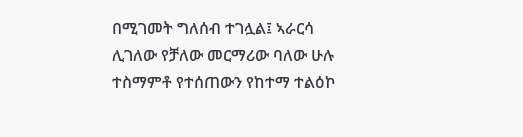በሚገመት ግለሰብ ተገሏል፤ ኣራርሳ ሊገለው የቻለው መርማሪው ባለው ሁሉ ተስማምቶ የተሰጠውን የከተማ ተልዕኮ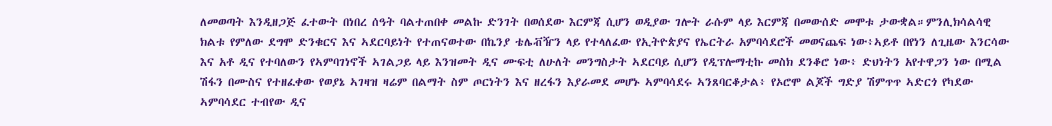ለመወጣት እንዲዘጋጅ ፈተውት በነበረ ሰዓት ባልተጠበቀ መልኩ ድንገት በወሰደው እርምጃ ሲሆን ወዲያው ገሎት ራሱም ላይ እርምጃ በመውሰድ መሞቱ ታውቋል።ምንሊክሳልሳዊ
ክልቱ የምለው ደግሞ ድንቁርና እና ኣደርባይነት የተጠናወተው በኬንያ ቴሌቭዥን ላይ የተላለፈው የኢትዮጵያና የኤርትራ አምባሳደሮች መወናጨፍ ነው፥ኣይቶ በየነን ለጊዜው እንርሳው እና አቶ ዲና የተባለውን የኣምባገነኖች ኣገልጋይ ላይ እንዝመት ዲና ሙፍቲ ለሁለት መንግስታት ኣደርባይ ሲሆን የዲፕሎማቲኩ መስክ ደንቆሮ ነው፥ ድህነትን አየተዋጋን ነው በሚል ሽፋን በሙስና የተዘፈቀው የወያኔ ኣገዛዝ ዛሬም በልማት ስም ጦርነትን እና ዘረፋን እያራመደ መሆኑ ኣምባሳደሩ ኣንጸባርቆታል፥ የኦሮሞ ልጆች ግድያ ሽምጥጥ ኣድርጎ የካደው ኣምባሳደር ተብየው ዲና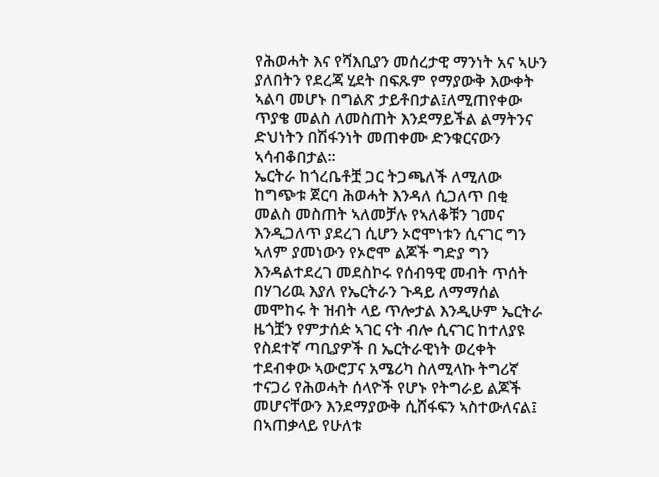የሕወሓት እና የሻእቢያን መሰረታዊ ማንነት አና ኣሁን ያለበትን የደረጃ ሂደት በፍጹም የማያውቅ እውቀት ኣልባ መሆኑ በግልጽ ታይቶበታል፤ለሚጠየቀው ጥያቄ መልስ ለመስጠት እንደማይችል ልማትንና ድህነትን በሽፋንነት መጠቀሙ ድንቁርናውን ኣሳብቆበታል።
ኤርትራ ከጎረቤቶቿ ጋር ትጋጫለች ለሚለው ከግጭቱ ጀርባ ሕወሓት እንዳለ ሲጋለጥ በቂ መልስ መስጠት ኣለመቻሉ የኣለቆቹን ገመና እንዲጋለጥ ያደረገ ሲሆን ኦሮሞነቱን ሲናገር ግን ኣለም ያመነውን የኦሮሞ ልጆች ግድያ ግን እንዳልተደረገ መደስኮሩ የሰብዓዊ መብት ጥሰት በሃገሪዉ እያለ የኤርትራን ጉዳይ ለማማሰል መሞከሩ ት ዝብት ላይ ጥሎታል እንዲሁም ኤርትራ ዜጎቿን የምታሰዽ ኣገር ናት ብሎ ሲናገር ከተለያዩ የስደተኛ ጣቢያዎች በ ኤርትራዊነት ወረቀት ተደብቀው ኣውሮፓና አሜሪካ ስለሚላኩ ትግሪኛ ተናጋሪ የሕወሓት ሰላዮች የሆኑ የትግራይ ልጆች መሆናቸውን እንደማያውቅ ሲሸፋፍን ኣስተውለናል፤ በኣጠቃላይ የሁለቱ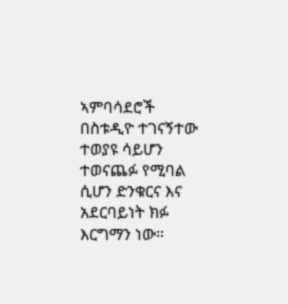ኣምባሳደሮች በስቱዲዮ ተገናኝተው ተወያዩ ሳይሆን ተወናጨፉ የሚባል ሲሆን ድንቁርና እና አደርባይነት ክፉ እርግማን ነው።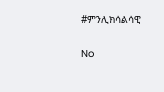#ምንሊክሳልሳዊ

No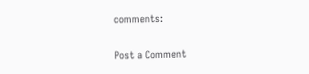comments:

Post a Comment